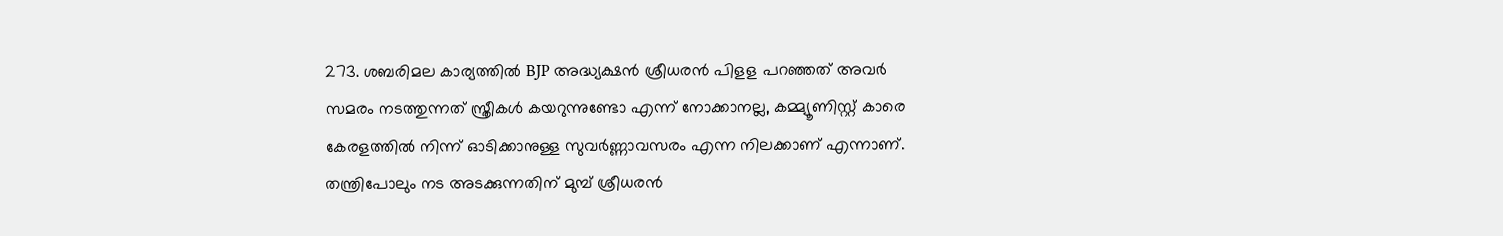273. ശബരിമല കാര്യത്തിൽ BJP അദ്ധ്യക്ഷൻ ശ്രീധരൻ പിളള പറഞ്ഞത് അവർ സമരം നടത്തുന്നത് സ്ത്രീകൾ കയറുന്നുണ്ടോ എന്ന് നോക്കാനല്ല, കമ്മ്യൂണിസ്റ്റ് കാരെ കേരളത്തിൽ നിന്ന് ഓടിക്കാനുള്ള സുവർണ്ണാവസരം എന്ന നിലക്കാണ് എന്നാണ്. തന്ത്രിപോലും നട അടക്കുന്നതിന് മുമ്പ് ശ്രീധരൻ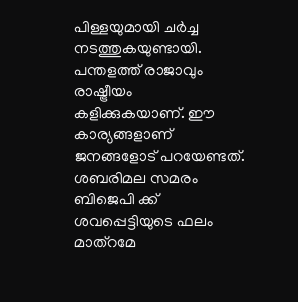പിള്ളയുമായി ചർച്ച നടത്തുകയുണ്ടായി. പന്തളത്ത് രാജാവും രാഷ്ട്രീയം കളിക്കുകയാണ്. ഈ കാര്യങ്ങളാണ് ജനങ്ങളോട് പറയേണ്ടത്. ശബരിമല സമരം ബിജെപി ക്ക് ശവപ്പെട്ടിയുടെ ഫലം മാത്റമേ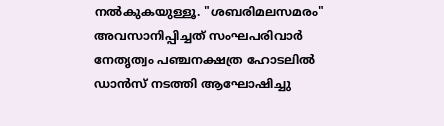നൽകുകയുള്ളൂ. "ശബരിമലസമരം" അവസാനിപ്പിച്ചത് സംഘപരിവാർ നേതൃത്വം പഞ്ചനക്ഷത്ര ഹോടലിൽ ഡാൻസ് നടത്തി ആഘോഷിച്ചു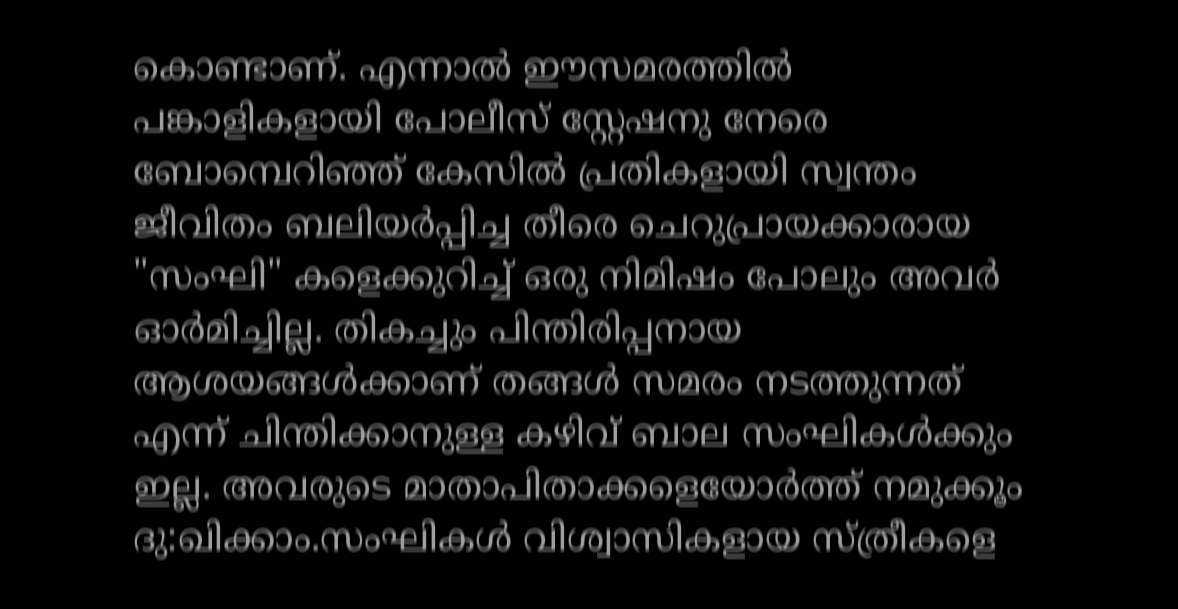കൊണ്ടാണ്. എന്നാൽ ഈസമരത്തിൽ പങ്കാളികളായി പോലീസ് സ്റ്റേഷനു നേരെ ബോമ്പെറിഞ്ഞ് കേസിൽ പ്രതികളായി സ്വന്തം ജീവിതം ബലിയർപ്പിച്ച തീരെ ചെറുപ്രായക്കാരായ "സംഘി" കളെക്കുറിച്ച് ഒരു നിമിഷം പോലും അവർ ഓർമിച്ചില്ല. തികച്ചും പിന്തിരിപ്പനായ ആശയങ്ങൾക്കാണ് തങ്ങൾ സമരം നടത്തുന്നത് എന്ന് ചിന്തിക്കാനുള്ള കഴിവ് ബാല സംഘികൾക്കും ഇല്ല. അവരുടെ മാതാപിതാക്കളെയോർത്ത് നമുക്കൂം ദു:ഖിക്കാം.സംഘികൾ വിശ്വാസികളായ സ്ത്രീകളെ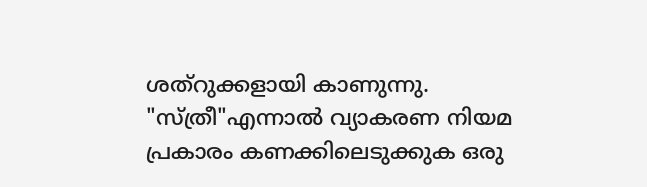ശത്റുക്കളായി കാണുന്നു.
"സ്ത്രീ"എന്നാൽ വ്യാകരണ നിയമ പ്രകാരം കണക്കിലെടുക്കുക ഒരു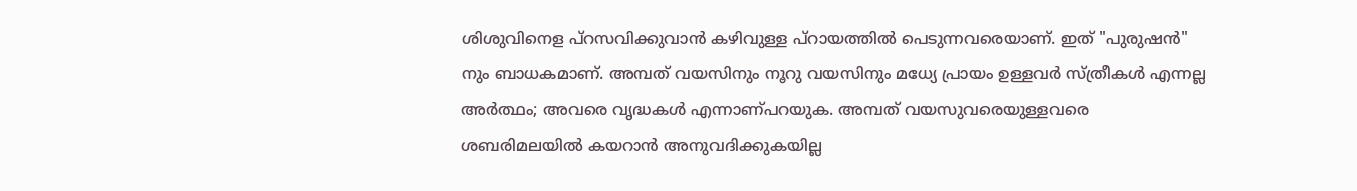ശിശുവിനെള പ്റസവിക്കുവാൻ കഴിവുള്ള പ്റായത്തിൽ പെടുന്നവരെയാണ്. ഇത് "പുരുഷൻ" നും ബാധകമാണ്. അമ്പത് വയസിനും നൂറു വയസിനും മധ്യേ പ്രായം ഉള്ളവർ സ്ത്രീകൾ എന്നല്ല അർത്ഥം; അവരെ വൃദ്ധകൾ എന്നാണ്പറയുക. അമ്പത് വയസുവരെയുള്ളവരെ ശബരിമലയിൽ കയറാൻ അനുവദിക്കുകയില്ല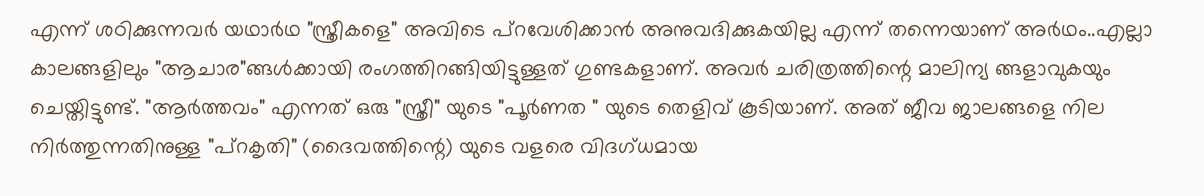എന്ന് ശഠിക്കുന്നവർ യഥാർഥ "സ്ത്രീകളെ" അവിടെ പ്റവേശിക്കാൻ അനുവദിക്കുകയില്ല എന്ന് തന്നെയാണ് അർഥം..എല്ലാ കാലങ്ങളിലും "ആചാര"ങ്ങൾക്കായി രംഗത്തിറങ്ങിയിട്ടുള്ളത് ഗുണ്ടകളാണ്. അവർ ചരിത്രത്തിന്റെ മാലിന്യ ങ്ങളാവുകയും ചെയ്തിട്ടുണ്ട്. "ആർത്തവം" എന്നത് ഒരു "സ്ത്രീ" യുടെ "പൂർണത " യുടെ തെളിവ് കൂടിയാണ്. അത് ജീവ ജാലങ്ങളെ നില നിർത്തുന്നതിനുള്ള "പ്റകൃതി" (ദൈവത്തിന്റെ) യുടെ വളരെ വിദഗ്ധമായ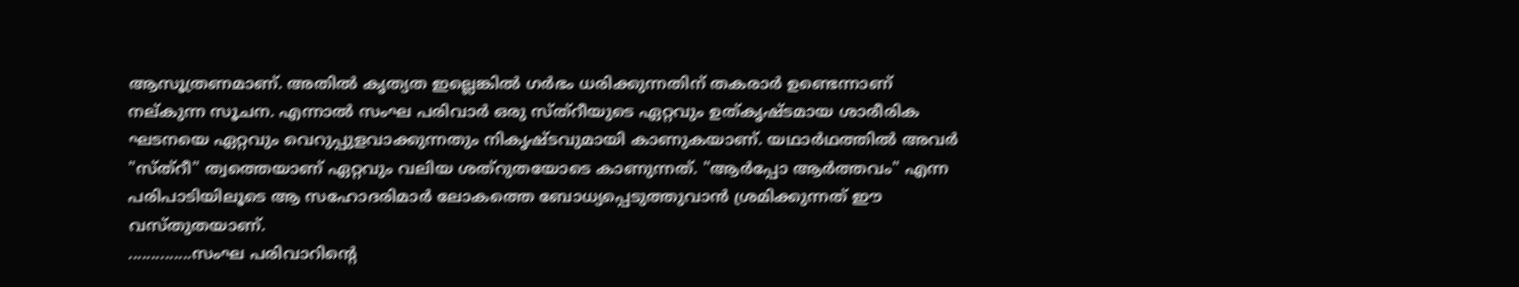ആസൂത്രണമാണ്. അതിൽ കൃത്യത ഇല്ലെങ്കിൽ ഗർഭം ധരിക്കുന്നതിന് തകരാർ ഉണ്ടെന്നാണ് നല്കുന്ന സൂചന. എന്നാൽ സംഘ പരിവാർ ഒരു സ്ത്റീയുടെ ഏറ്റവും ഉത്കൃഷ്ടമായ ശാരീരിക ഘടനയെ ഏറ്റവും വെറുപ്പുളവാക്കുന്നതും നികൃഷ്ടവുമായി കാണുകയാണ്. യഥാർഥത്തിൽ അവർ "സ്ത്റീ" ത്വത്തെയാണ് ഏറ്റവും വലിയ ശത്റുതയോടെ കാണുന്നത്. "ആർപ്പോ ആർത്തവം" എന്ന പരിപാടിയിലൂടെ ആ സഹോദരിമാർ ലോകത്തെ ബോധ്യപ്പെടുത്തുവാൻ ശ്രമിക്കുന്നത് ഈ വസ്തുതയാണ്.
..............സംഘ പരിവാറിന്റെ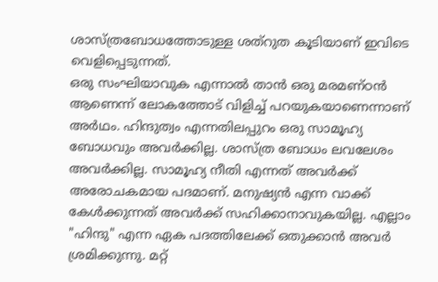ശാസ്ത്രബോധത്തോടുള്ള ശത്റുത കൂടിയാണ് ഇവിടെ വെളിപ്പെടുന്നത്.
ഒരു സംഘിയാവുക എന്നാൽ താൻ ഒരു മരമണ്ഠൻ ആണെന്ന് ലോകത്തോട് വിളിച്ച് പറയുകയാണെന്നാണ് അർഥം. ഹിന്ദുത്വം എന്നതിലപ്പുറം ഒരു സാമൂഹ്യ ബോധവും അവർക്കില്ല. ശാസ്ത്ര ബോധം ലവലേശം അവർക്കില്ല. സാമൂഹ്യ നീതി എന്നത് അവർക്ക് അരോചകമായ പദമാണ്. മനുഷ്യൻ എന്ന വാക്ക് കേൾക്കുന്നത് അവർക്ക് സഹിക്കാനാവുകയില്ല. എല്ലാം "ഹിന്ദു" എന്ന ഏക പദത്തിലേക്ക് ഒതുക്കാൻ അവർ ശ്രമിക്കുന്നു. മറ്റ്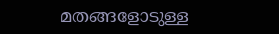മതങ്ങളോടുള്ള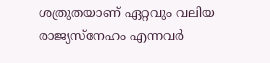ശത്രുതയാണ് ഏറ്റവും വലിയ രാജ്യസ്നേഹം എന്നവർ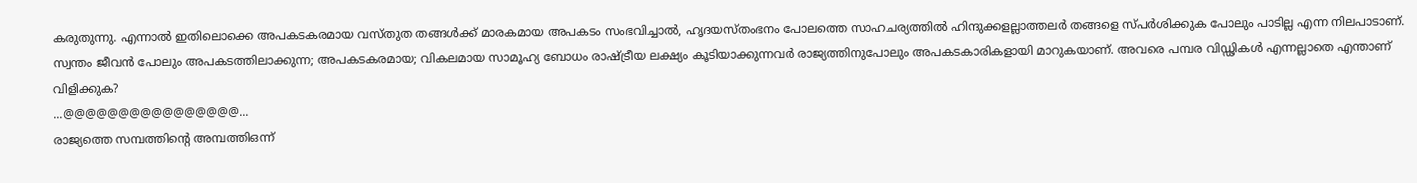കരുതുന്നു. എന്നാൽ ഇതിലൊക്കെ അപകടകരമായ വസ്തുത തങ്ങൾക്ക് മാരകമായ അപകടം സംഭവിച്ചാൽ, ഹൃദയസ്തംഭനം പോലത്തെ സാഹചര്യത്തിൽ ഹിന്ദുക്കളല്ലാത്തലർ തങ്ങളെ സ്പർശിക്കുക പോലും പാടില്ല എന്ന നിലപാടാണ്.
സ്വന്തം ജീവൻ പോലും അപകടത്തിലാക്കുന്ന; അപകടകരമായ; വികലമായ സാമൂഹ്യ ബോധം രാഷ്ട്രീയ ലക്ഷ്യം കൂടിയാക്കുന്നവർ രാജ്യത്തിനുപോലും അപകടകാരികളായി മാറുകയാണ്. അവരെ പമ്പര വിഡ്ഢികൾ എന്നല്ലാതെ എന്താണ് വിളിക്കുക?
...@@@@@@@@@@@@@@@@...
രാജ്യത്തെ സമ്പത്തിന്റെ അമ്പത്തിഒന്ന്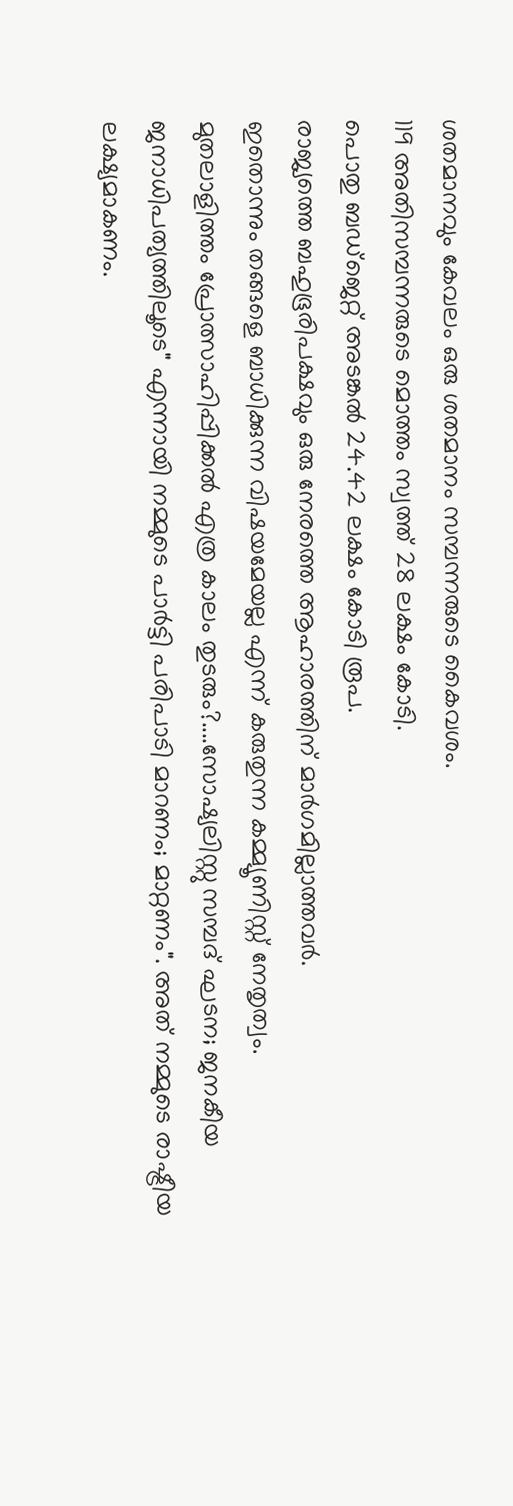ശതമാനവും കേവലം ഒരു ശതമാനം സമ്പന്നരുടെ കൈവശം.
119 അതിസമ്പന്നരുടെ മൊത്തം സ്വത്ത് 28 ലക്ഷം കോടി.
പൊതു ബഡ്ജെറ്റ് അടങ്കൽ 24.42 ലക്ഷം കോടി രൂപ.
രാജ്യത്തെ ബഹുഭൂരിപക്ഷവും ഒരു നേരത്തെ ആഹാരത്തിന് മാർഗമില്ലാത്തവർ.
ഇതൊന്നും തങ്ങളെ ബാധിക്കുന്ന വിഷയമേയല്ല എന്ന് കരുതുന്ന കമ്മ്യൂണിസ്റ്റ് നേതൃത്വം.
മുതലാളിത്തം പ്രോത്സാഹിപ്പിക്കൽ എത്ര കാലം തുടരും?....സോഷ്യലിസ്റ്റു സമ്പദ് ഘടന; ജനകീയ ജനാധിപത്യത്തിലൂടെ" എന്നായി നമ്മുടെ പാർട്ടി പരിപാടി മാറണം; മാറ്റണം". അത് നമ്മുടെ രാഷ്ട്രീയ ലക്ഷ്യമാകണം.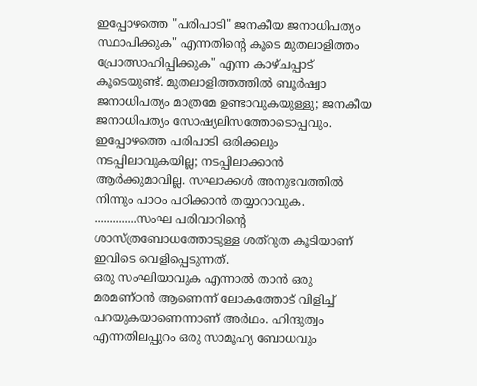ഇപ്പോഴത്തെ "പരിപാടി" ജനകീയ ജനാധിപത്യം സ്ഥാപിക്കുക" എന്നതിന്റെ കൂടെ മുതലാളിത്തം പ്രോത്സാഹിപ്പിക്കുക" എന്ന കാഴ്ചപ്പാട് കൂടെയുണ്ട്. മുതലാളിത്തത്തിൽ ബൂർഷ്വാ ജനാധിപത്യം മാത്രമേ ഉണ്ടാവുകയുള്ളു; ജനകീയ ജനാധിപത്യം സോഷ്യലിസത്തോടൊപ്പവും. ഇപ്പോഴത്തെ പരിപാടി ഒരിക്കലും നടപ്പിലാവുകയില്ല; നടപ്പിലാക്കാൻ ആർക്കുമാവില്ല. സഘാക്കൾ അനുഭവത്തിൽ നിന്നും പാഠം പഠിക്കാൻ തയ്യാറാവുക.
..............സംഘ പരിവാറിന്റെ ശാസ്ത്രബോധത്തോടുള്ള ശത്റുത കൂടിയാണ് ഇവിടെ വെളിപ്പെടുന്നത്.
ഒരു സംഘിയാവുക എന്നാൽ താൻ ഒരു മരമണ്ഠൻ ആണെന്ന് ലോകത്തോട് വിളിച്ച് പറയുകയാണെന്നാണ് അർഥം. ഹിന്ദുത്വം എന്നതിലപ്പുറം ഒരു സാമൂഹ്യ ബോധവും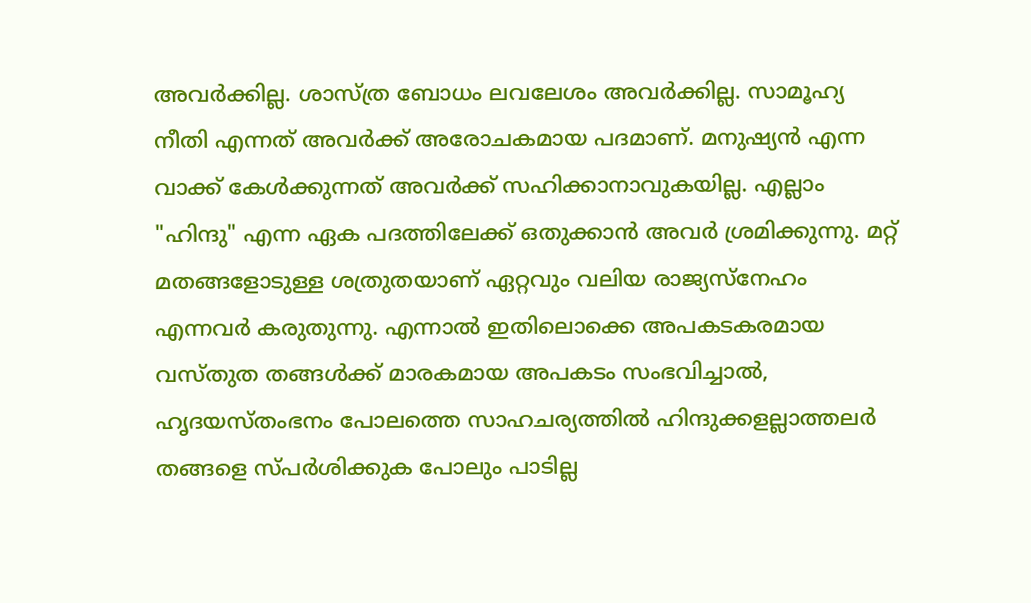അവർക്കില്ല. ശാസ്ത്ര ബോധം ലവലേശം അവർക്കില്ല. സാമൂഹ്യ നീതി എന്നത് അവർക്ക് അരോചകമായ പദമാണ്. മനുഷ്യൻ എന്ന വാക്ക് കേൾക്കുന്നത് അവർക്ക് സഹിക്കാനാവുകയില്ല. എല്ലാം "ഹിന്ദു" എന്ന ഏക പദത്തിലേക്ക് ഒതുക്കാൻ അവർ ശ്രമിക്കുന്നു. മറ്റ് മതങ്ങളോടുള്ള ശത്രുതയാണ് ഏറ്റവും വലിയ രാജ്യസ്നേഹം എന്നവർ കരുതുന്നു. എന്നാൽ ഇതിലൊക്കെ അപകടകരമായ വസ്തുത തങ്ങൾക്ക് മാരകമായ അപകടം സംഭവിച്ചാൽ, ഹൃദയസ്തംഭനം പോലത്തെ സാഹചര്യത്തിൽ ഹിന്ദുക്കളല്ലാത്തലർ തങ്ങളെ സ്പർശിക്കുക പോലും പാടില്ല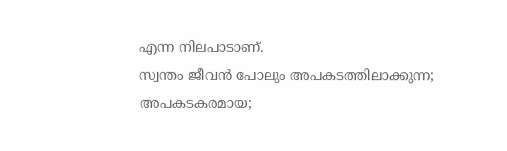എന്ന നിലപാടാണ്.
സ്വന്തം ജീവൻ പോലും അപകടത്തിലാക്കുന്ന; അപകടകരമായ;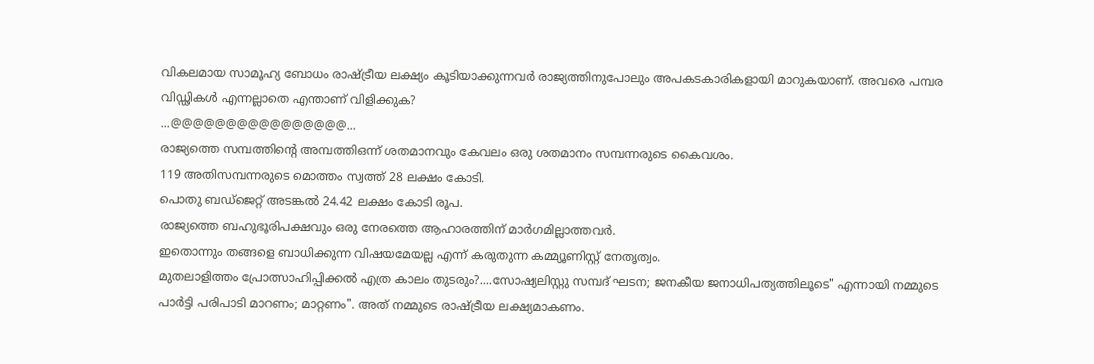വികലമായ സാമൂഹ്യ ബോധം രാഷ്ട്രീയ ലക്ഷ്യം കൂടിയാക്കുന്നവർ രാജ്യത്തിനുപോലും അപകടകാരികളായി മാറുകയാണ്. അവരെ പമ്പര വിഡ്ഢികൾ എന്നല്ലാതെ എന്താണ് വിളിക്കുക?
...@@@@@@@@@@@@@@@@...
രാജ്യത്തെ സമ്പത്തിന്റെ അമ്പത്തിഒന്ന് ശതമാനവും കേവലം ഒരു ശതമാനം സമ്പന്നരുടെ കൈവശം.
119 അതിസമ്പന്നരുടെ മൊത്തം സ്വത്ത് 28 ലക്ഷം കോടി.
പൊതു ബഡ്ജെറ്റ് അടങ്കൽ 24.42 ലക്ഷം കോടി രൂപ.
രാജ്യത്തെ ബഹുഭൂരിപക്ഷവും ഒരു നേരത്തെ ആഹാരത്തിന് മാർഗമില്ലാത്തവർ.
ഇതൊന്നും തങ്ങളെ ബാധിക്കുന്ന വിഷയമേയല്ല എന്ന് കരുതുന്ന കമ്മ്യൂണിസ്റ്റ് നേതൃത്വം.
മുതലാളിത്തം പ്രോത്സാഹിപ്പിക്കൽ എത്ര കാലം തുടരും?....സോഷ്യലിസ്റ്റു സമ്പദ് ഘടന; ജനകീയ ജനാധിപത്യത്തിലൂടെ" എന്നായി നമ്മുടെ പാർട്ടി പരിപാടി മാറണം; മാറ്റണം". അത് നമ്മുടെ രാഷ്ട്രീയ ലക്ഷ്യമാകണം.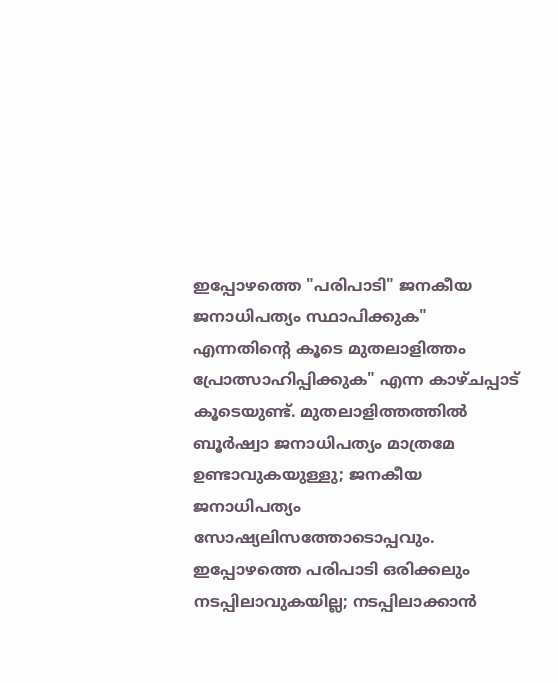ഇപ്പോഴത്തെ "പരിപാടി" ജനകീയ ജനാധിപത്യം സ്ഥാപിക്കുക" എന്നതിന്റെ കൂടെ മുതലാളിത്തം പ്രോത്സാഹിപ്പിക്കുക" എന്ന കാഴ്ചപ്പാട് കൂടെയുണ്ട്. മുതലാളിത്തത്തിൽ ബൂർഷ്വാ ജനാധിപത്യം മാത്രമേ ഉണ്ടാവുകയുള്ളു; ജനകീയ ജനാധിപത്യം സോഷ്യലിസത്തോടൊപ്പവും. ഇപ്പോഴത്തെ പരിപാടി ഒരിക്കലും നടപ്പിലാവുകയില്ല; നടപ്പിലാക്കാൻ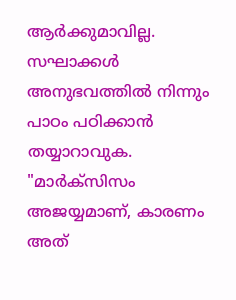ആർക്കുമാവില്ല. സഘാക്കൾ അനുഭവത്തിൽ നിന്നും പാഠം പഠിക്കാൻ തയ്യാറാവുക.
"മാർക്സിസം അജയ്യമാണ്, കാരണം അത്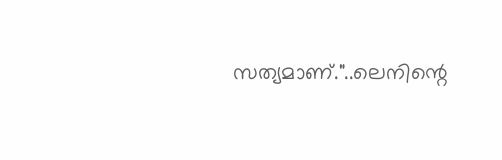സത്യമാണ്."..ലെനിന്റെ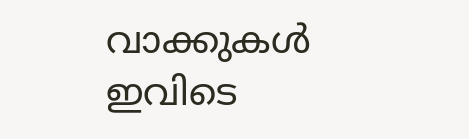വാക്കുകൾ ഇവിടെ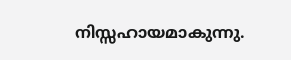നിസ്സഹായമാകുന്നു.